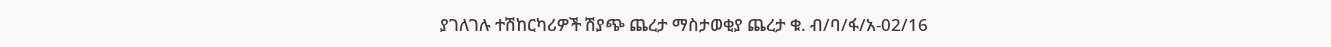ያገለገሉ ተሽከርካሪዎች ሽያጭ ጨረታ ማስታወቂያ ጨረታ ቁ. ብ/ባ/ፋ/አ-02/16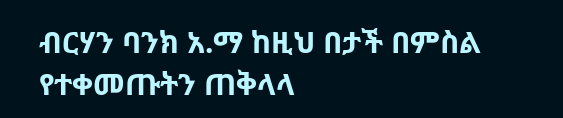ብርሃን ባንክ አ.ማ ከዚህ በታች በምስል የተቀመጡትን ጠቅላላ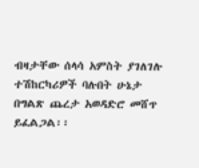ብዛታቸው ሰላሳ አምስት ያገለገሉ ተሽከርካሪዎች ባሉበት ሁኔታ በግልጽ ጨረታ አወዳድሮ መሸጥ ይፈልጋል፡፡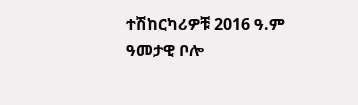ተሽከርካሪዎቹ 2016 ዓ.ም ዓመታዊ ቦሎ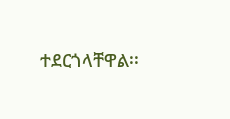ተደርጎላቸዋል፡፡